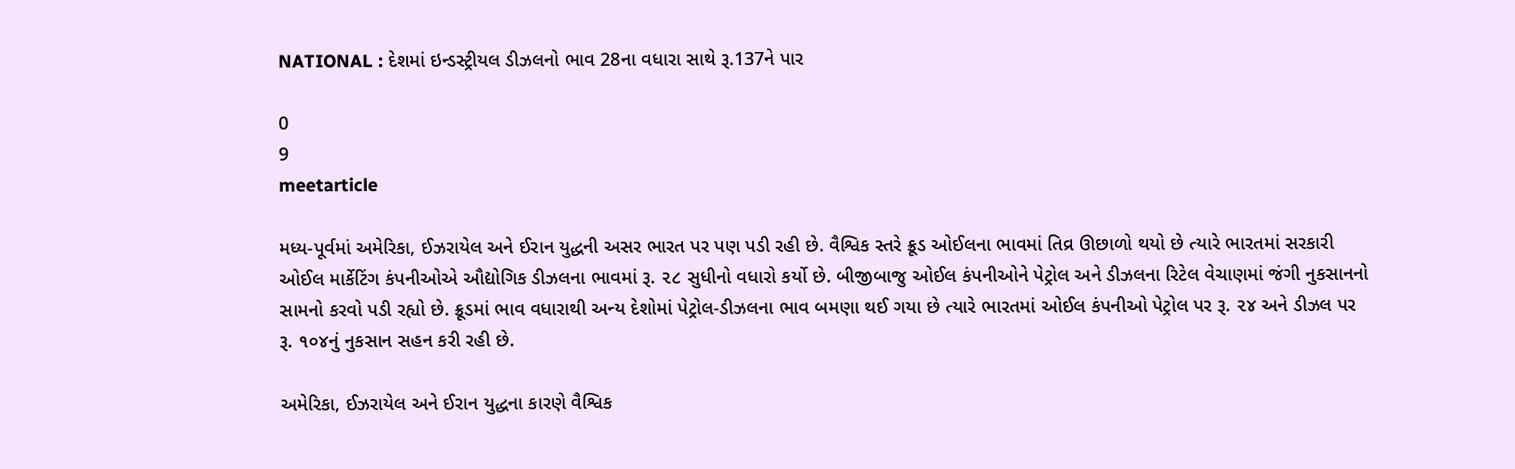NATIONAL : દેશમાં ઇન્ડસ્ટ્રીયલ ડીઝલનો ભાવ 28ના વધારા સાથે રૂ.137ને પાર

0
9
meetarticle

મધ્ય-પૂર્વમાં અમેરિકા, ઈઝરાયેલ અને ઈરાન યુદ્ધની અસર ભારત પર પણ પડી રહી છે. વૈશ્વિક સ્તરે ક્રૂડ ઓઈલના ભાવમાં તિવ્ર ઊછાળો થયો છે ત્યારે ભારતમાં સરકારી ઓઈલ માર્કેટિંગ કંપનીઓએ ઔદ્યોગિક ડીઝલના ભાવમાં રૂ. ૨૮ સુધીનો વધારો કર્યો છે. બીજીબાજુ ઓઈલ કંપનીઓને પેટ્રોલ અને ડીઝલના રિટેલ વેચાણમાં જંગી નુકસાનનો સામનો કરવો પડી રહ્યો છે. ક્રૂડમાં ભાવ વધારાથી અન્ય દેશોમાં પેટ્રોલ-ડીઝલના ભાવ બમણા થઈ ગયા છે ત્યારે ભારતમાં ઓઈલ કંપનીઓ પેટ્રોલ પર રૂ. ૨૪ અને ડીઝલ પર રૂ. ૧૦૪નું નુકસાન સહન કરી રહી છે.

અમેરિકા, ઈઝરાયેલ અને ઈરાન યુદ્ધના કારણે વૈશ્વિક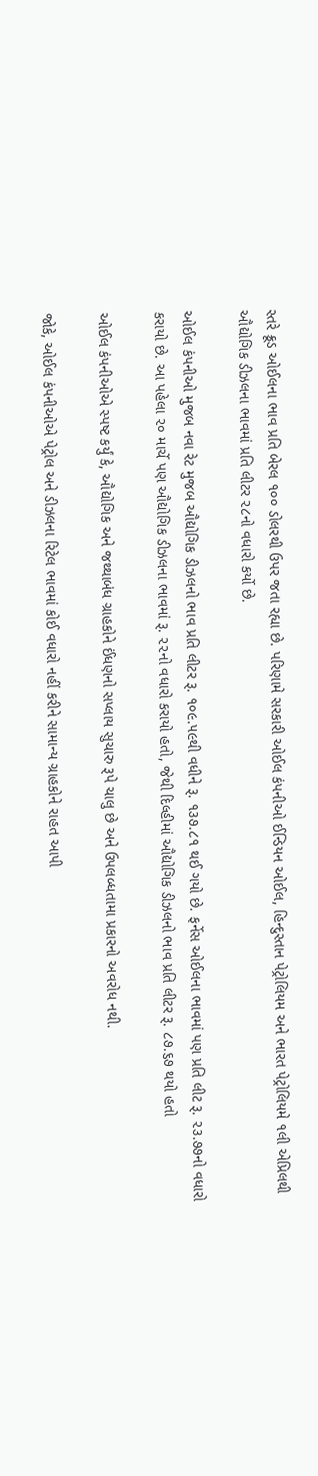સ્તરે ક્રૂડ ઓઈલના ભાવ પ્રતિ બેરલ ૧૦૦ ડોલરથી ઉપર જતા રહ્યા છે. પરિણામે સરકારી ઓઈલ કંપનીઓ ઈન્ડિયન ઓઈલ, હિન્દુસ્તાન પેટ્રોલિયમ અને ભારત પેટ્રોલિયમે ૧લી એપ્રિલથી ઔદ્યોગિક ડીઝલના ભાવમાં પ્રતિ લીટર ૨૮નો વધારો કર્યો છે.

ઓઈલ કંપનીઓ મુજબ નવા રેટ મુજબ ઔદ્યોગિક ડીઝલનો ભાવ પ્રતિ લીટર રૂ. ૧૦૯.૫૯થી વધીને રૂ. ૧૩૭.૮૧ થઈ ગયો છે. ફર્નેસ ઓઈલના ભાવમાં પણ પ્રતિ લીટ રૂ. ૨૩.૭૭નો વધારો કરાયો છે. આ પહેલા ૨૦ માર્ચે પણ ઔદ્યોગિક ડીઝલના ભાવમાં રૂ. ૨૨નો વધારો કરાયો હતો, જેથી દિલ્હીમાં ઔદ્યોગિક ડીઝલનો ભાવ પ્રતિ લીટર રૂ. ૮૭.૬૭ થયો હતો

ઓઈલ કંપનીઓએ સ્પષ્ટ કર્યું કે, ઔદ્યોગિક અને જથ્થાબંધ ગ્રાહકોને ઈંધણનો સપ્લાય સુચારુ રૂપે ચાલુ છે અને ઉપલબ્ધતામા પ્રકારનો અવરોધ નથી.

જોકે, ઓઈલ કંપનીઓએ પેટ્રોલ અને ડીઝલના રિટેલ ભાવમાં કોઈ વધારો નહીં કરીને સામાન્ય ગ્રાહકોને રાહત આપી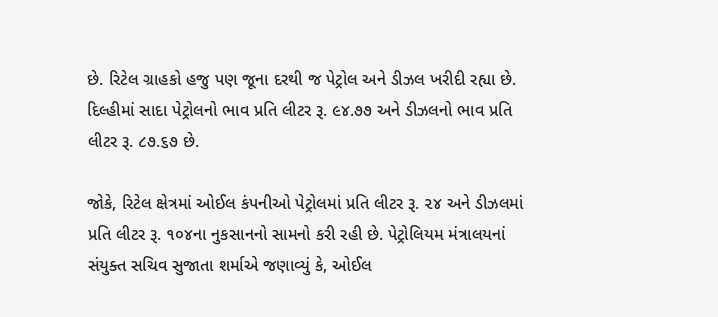છે. રિટેલ ગ્રાહકો હજુ પણ જૂના દરથી જ પેટ્રોલ અને ડીઝલ ખરીદી રહ્યા છે. દિલ્હીમાં સાદા પેટ્રોલનો ભાવ પ્રતિ લીટર રૂ. ૯૪.૭૭ અને ડીઝલનો ભાવ પ્રતિ લીટર રૂ. ૮૭.૬૭ છે.

જોકે, રિટેલ ક્ષેત્રમાં ઓઈલ કંપનીઓ પેટ્રોલમાં પ્રતિ લીટર રૂ. ૨૪ અને ડીઝલમાં પ્રતિ લીટર રૂ. ૧૦૪ના નુકસાનનો સામનો કરી રહી છે. પેટ્રોલિયમ મંત્રાલયનાં સંયુક્ત સચિવ સુજાતા શર્માએ જણાવ્યું કે, ઓઈલ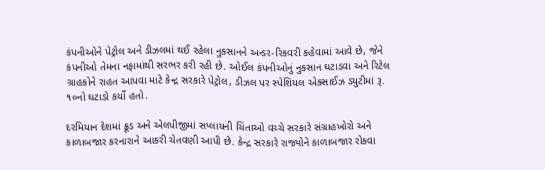કંપનીઓને પેટ્રોલ અને ડીઝલમાં થઈ રહેલા નુકસાનને અન્ડર-રિકવરી કહેવામાં આવે છે, જેને કંપનીઓ તેમના નફામાંથી સરભર કરી રહી છે. ઓઈલ કંપનીઓનું નુકસાન ઘટાડવા અને રિટેલ ગ્રાહકોને રાહત આપવા માટે કેન્દ્ર સરકારે પેટ્રોલ, ડીઝલ પર સ્પેશિયલ એક્સાઈઝ ડયુટીમાં રૂ. ૧૦નો ઘટાડો કર્યો હતો.

દરમિયાન દેશમાં ક્રૂડ અને એલપીજીમાં સપ્લાયની ચિંતાઓ વચ્ચે સરકારે સંગ્રાહખોરો અને કાળાબજાર કરનારાને આકરી ચેતવણી આપી છે. કેન્દ્ર સરકારે રાજ્યોને કાળાબજાર રોકવા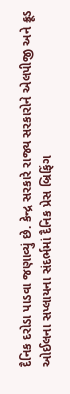દૈનિક દરોડા પાડવા જણાવ્યું છે. કેન્દ્ર સરકારે રાજ્ય સરકારોને એલપીજી અને ક્રૂડ ઓઈલના સપ્લાયના સંદર્ભમાં દૈનિક પ્રેસ બ્રિફિંગ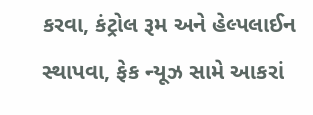કરવા, કંટ્રોલ રૂમ અને હેલ્પલાઈન સ્થાપવા, ફેક ન્યૂઝ સામે આકરાં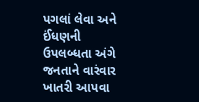પગલાં લેવા અને ઈંધણની ઉપલબ્ધતા અંગે જનતાને વારંવાર ખાતરી આપવા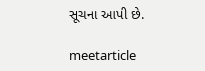સૂચના આપી છે.

meetarticle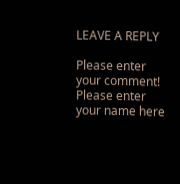LEAVE A REPLY

Please enter your comment!
Please enter your name here